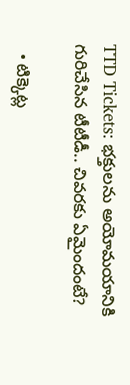TTD Tickets: భక్తులను అయోమయానికి గురిచేసిన టీటీడీ.. చివరకు ఏమైందంటే?

  • టిక్కెట్ల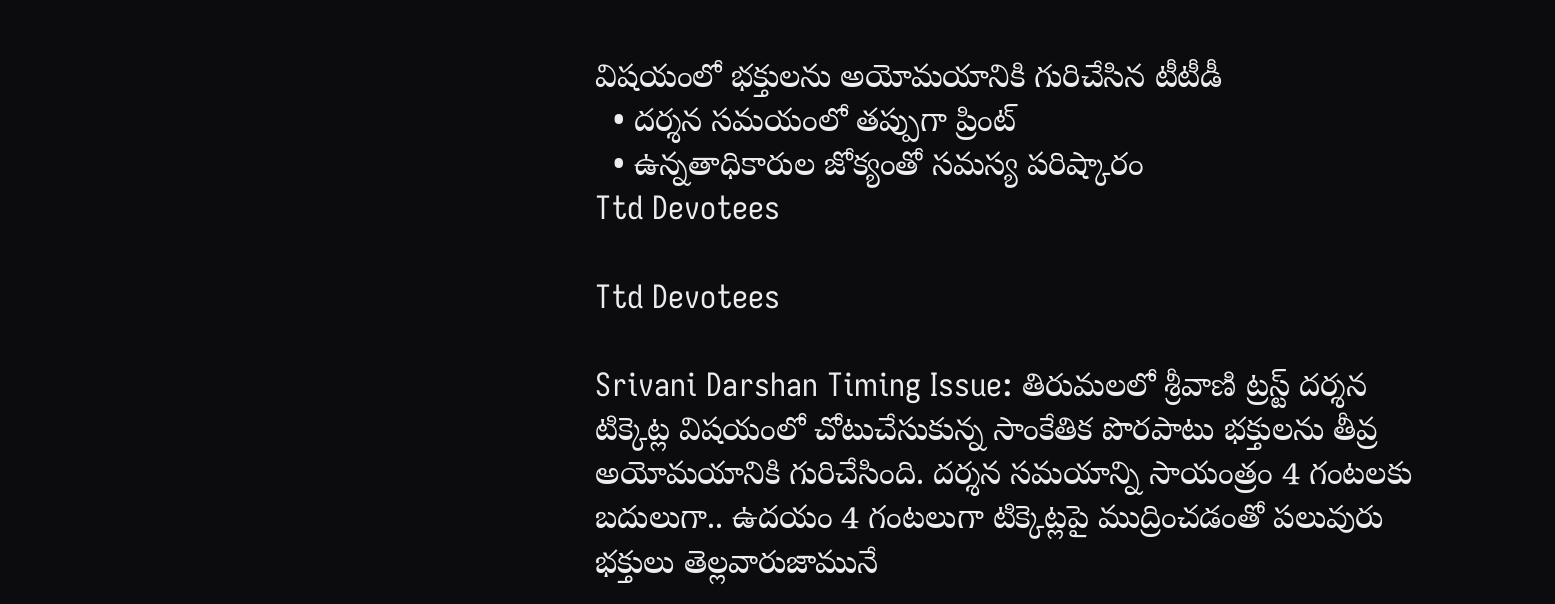విషయంలో భక్తులను అయోమయానికి గురిచేసిన టీటీడీ
  • దర్శన సమయంలో తప్పుగా ప్రింట్
  • ఉన్నతాధికారుల జోక్యంతో సమస్య పరిష్కారం
Ttd Devotees

Ttd Devotees

Srivani Darshan Timing Issue: తిరుమలలో శ్రీవాణి ట్రస్ట్ దర్శన టిక్కెట్ల విషయంలో చోటుచేసుకున్న సాంకేతిక పొరపాటు భక్తులను తీవ్ర అయోమయానికి గురిచేసింది. దర్శన సమయాన్ని సాయంత్రం 4 గంటలకు బదులుగా.. ఉదయం 4 గంటలుగా టిక్కెట్లపై ముద్రించడంతో పలువురు భక్తులు తెల్లవారుజామునే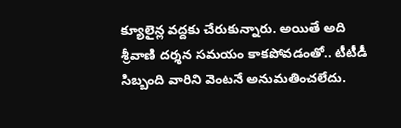క్యూలైన్ల వద్దకు చేరుకున్నారు. అయితే అది శ్రీవాణి దర్శన సమయం కాకపోవడంతో.. టీటీడీ సిబ్బంది వారిని వెంటనే అనుమతించలేదు.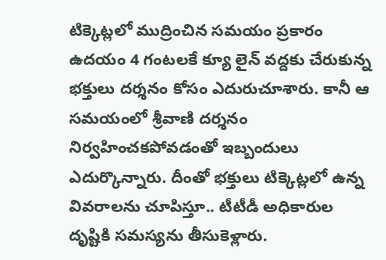టిక్కెట్లలో ముద్రించిన సమయం ప్రకారం ఉదయం 4 గంటలకే క్యూ లైన్ వద్దకు చేరుకున్న భక్తులు దర్శనం కోసం ఎదురుచూశారు. కానీ ఆ సమయంలో శ్రీవాణి దర్శనం నిర్వహించకపోవడంతో ఇబ్బందులు ఎదుర్కొన్నారు. దీంతో భక్తులు టిక్కెట్లలో ఉన్న వివరాలను చూపిస్తూ.. టీటీడీ అధికారుల దృష్టికి సమస్యను తీసుకెళ్లారు.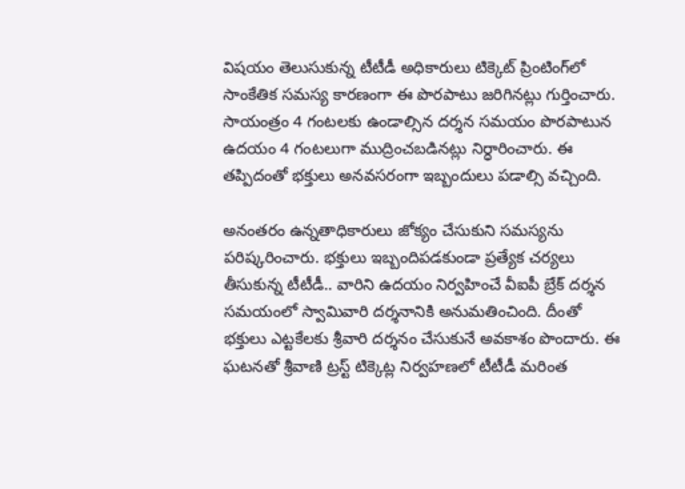విషయం తెలుసుకున్న టీటీడీ అధికారులు టిక్కెట్ ప్రింటింగ్‌లో సాంకేతిక సమస్య కారణంగా ఈ పొరపాటు జరిగినట్లు గుర్తించారు. సాయంత్రం 4 గంటలకు ఉండాల్సిన దర్శన సమయం పొరపాటున ఉదయం 4 గంటలుగా ముద్రించబడినట్లు నిర్ధారించారు. ఈ తప్పిదంతో భక్తులు అనవసరంగా ఇబ్బందులు పడాల్సి వచ్చింది.

అనంతరం ఉన్నతాధికారులు జోక్యం చేసుకుని సమస్యను పరిష్కరించారు. భక్తులు ఇబ్బందిపడకుండా ప్రత్యేక చర్యలు తీసుకున్న టీటీడీ.. వారిని ఉదయం నిర్వహించే వీఐపీ బ్రేక్ దర్శన సమయంలో స్వామివారి దర్శనానికి అనుమతించింది. దీంతో భక్తులు ఎట్టకేలకు శ్రీవారి దర్శనం చేసుకునే అవకాశం పొందారు. ఈ ఘటనతో శ్రీవాణి ట్రస్ట్ టిక్కెట్ల నిర్వహణలో టీటీడీ మరింత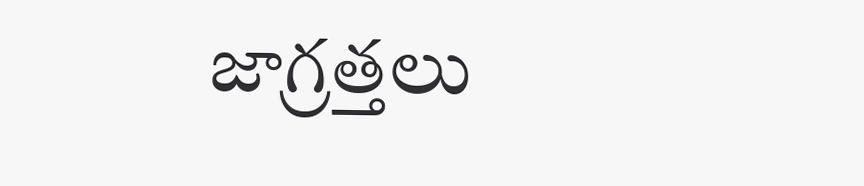జాగ్రత్తలు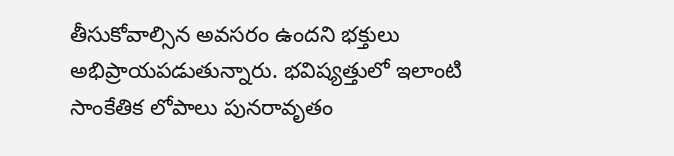తీసుకోవాల్సిన అవసరం ఉందని భక్తులు అభిప్రాయపడుతున్నారు. భవిష్యత్తులో ఇలాంటి సాంకేతిక లోపాలు పునరావృతం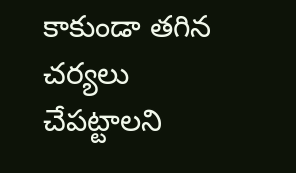కాకుండా తగిన చర్యలు చేపట్టాలని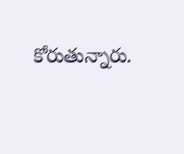కోరుతున్నారు.